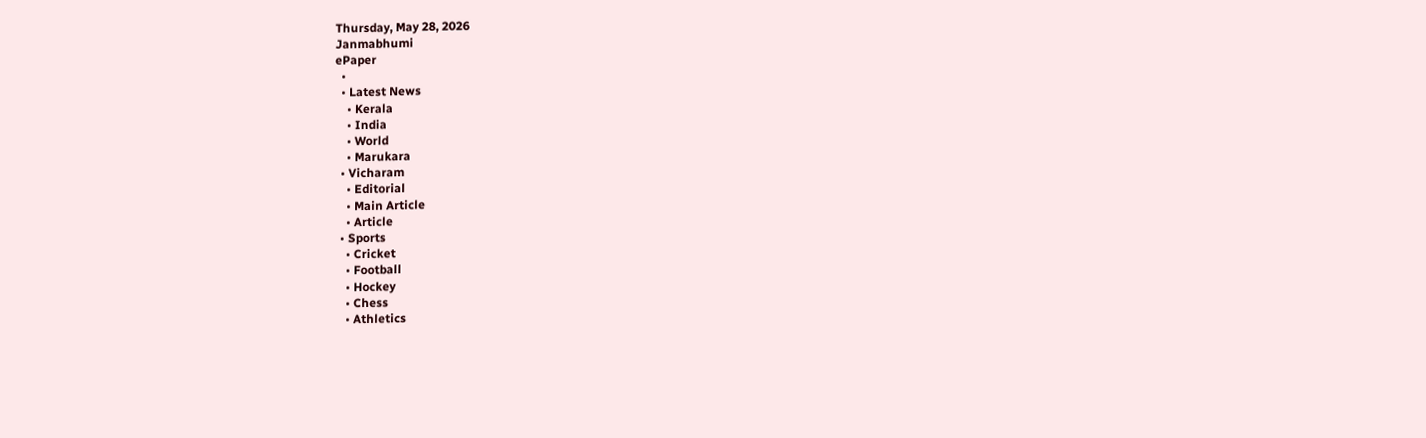Thursday, May 28, 2026
Janmabhumi
ePaper
  •
  • Latest News
    • Kerala
    • India
    • World
    • Marukara
  • Vicharam
    • Editorial
    • Main Article
    • Article
  • Sports
    • Cricket
    • Football
    • Hockey
    • Chess
    • Athletics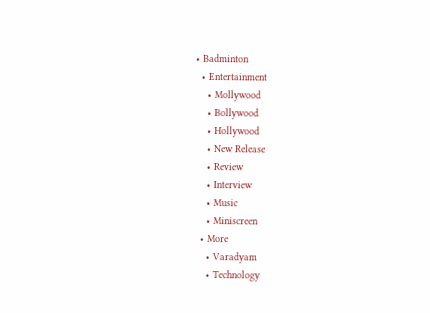• Badminton
  • Entertainment
    • Mollywood
    • Bollywood
    • Hollywood
    • New Release
    • Review
    • Interview
    • Music
    • Miniscreen
  • More
    • Varadyam
    • Technology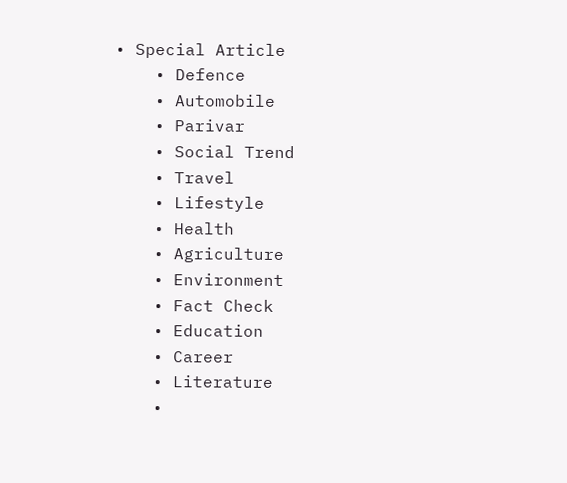• Special Article
    • Defence
    • Automobile
    • Parivar
    • Social Trend
    • Travel
    • Lifestyle
    • Health
    • Agriculture
    • Environment
    • Fact Check
    • Education
    • Career
    • Literature
    •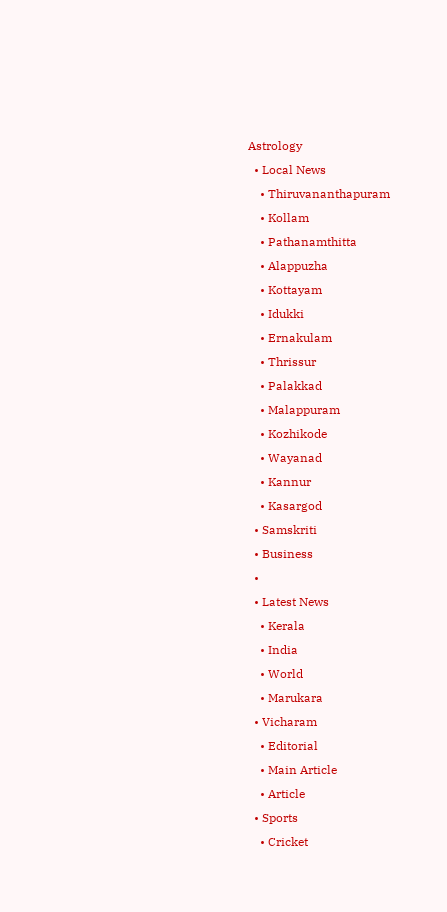Astrology
  • Local News
    • Thiruvananthapuram
    • Kollam
    • Pathanamthitta
    • Alappuzha
    • Kottayam
    • Idukki
    • Ernakulam
    • Thrissur
    • Palakkad
    • Malappuram
    • Kozhikode
    • Wayanad
    • Kannur
    • Kasargod
  • Samskriti
  • Business
  •
  • Latest News
    • Kerala
    • India
    • World
    • Marukara
  • Vicharam
    • Editorial
    • Main Article
    • Article
  • Sports
    • Cricket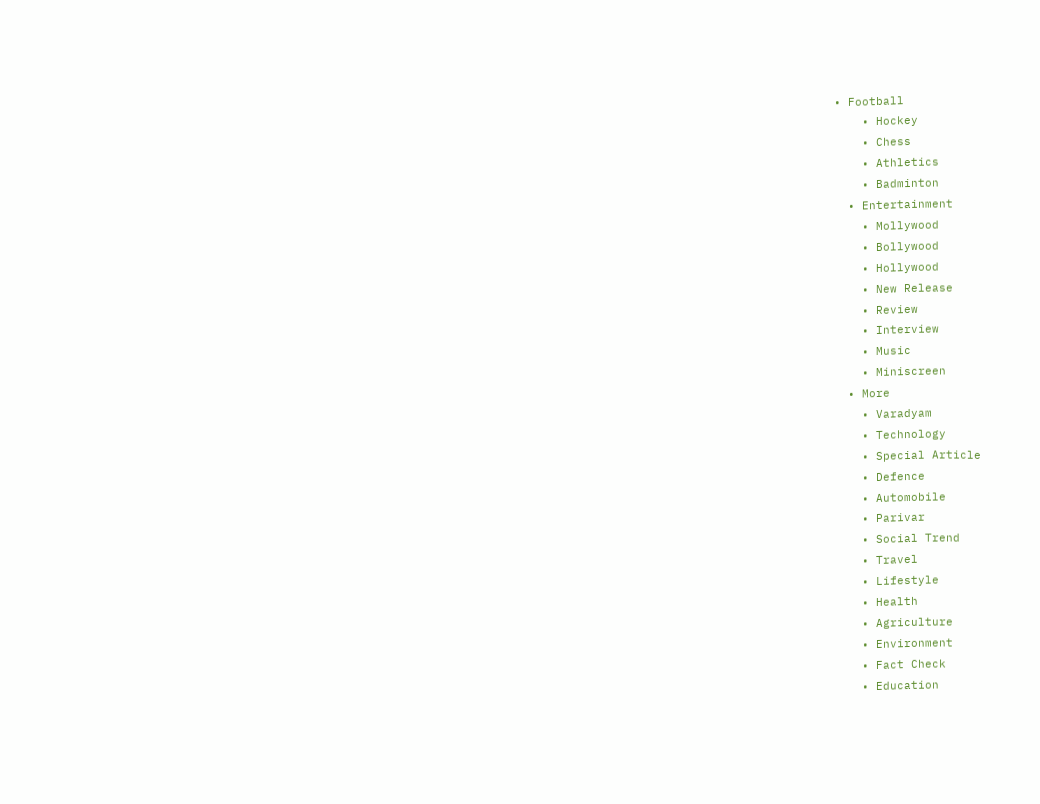• Football
    • Hockey
    • Chess
    • Athletics
    • Badminton
  • Entertainment
    • Mollywood
    • Bollywood
    • Hollywood
    • New Release
    • Review
    • Interview
    • Music
    • Miniscreen
  • More
    • Varadyam
    • Technology
    • Special Article
    • Defence
    • Automobile
    • Parivar
    • Social Trend
    • Travel
    • Lifestyle
    • Health
    • Agriculture
    • Environment
    • Fact Check
    • Education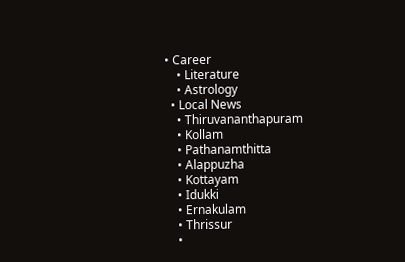• Career
    • Literature
    • Astrology
  • Local News
    • Thiruvananthapuram
    • Kollam
    • Pathanamthitta
    • Alappuzha
    • Kottayam
    • Idukki
    • Ernakulam
    • Thrissur
    •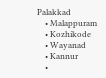Palakkad
    • Malappuram
    • Kozhikode
    • Wayanad
    • Kannur
    •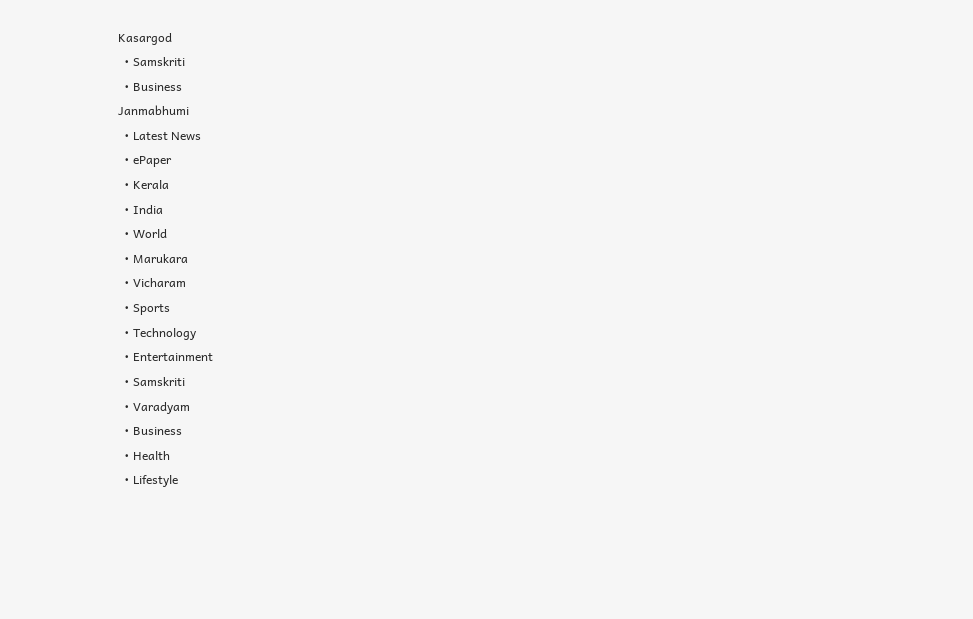Kasargod
  • Samskriti
  • Business
Janmabhumi
  • Latest News
  • ePaper
  • Kerala
  • India
  • World
  • Marukara
  • Vicharam
  • Sports
  • Technology
  • Entertainment
  • Samskriti
  • Varadyam
  • Business
  • Health
  • Lifestyle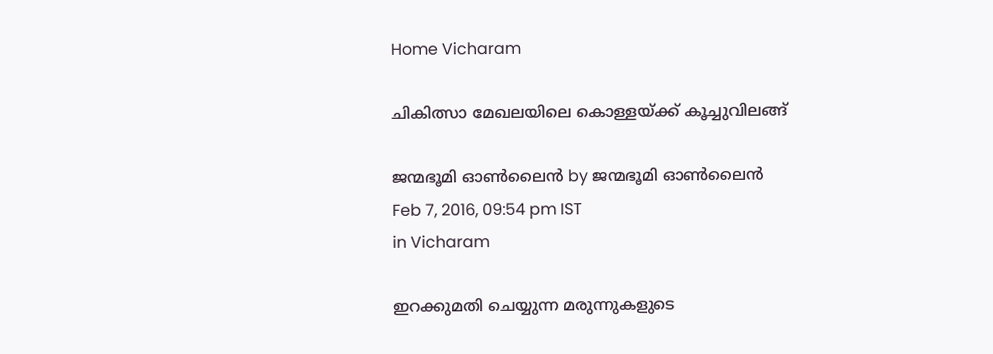Home Vicharam

ചികിത്സാ മേഖലയിലെ കൊള്ളയ്‌ക്ക് കൂച്ചുവിലങ്ങ്

ജന്മഭൂമി ഓണ്‍ലൈന്‍ by ജന്മഭൂമി ഓണ്‍ലൈന്‍
Feb 7, 2016, 09:54 pm IST
in Vicharam

ഇറക്കുമതി ചെയ്യുന്ന മരുന്നുകളുടെ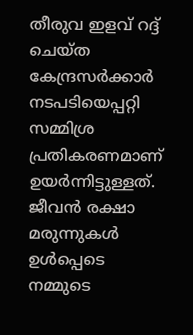തീരുവ ഇളവ് റദ്ദ് ചെയ്ത കേന്ദ്രസര്‍ക്കാര്‍ നടപടിയെപ്പറ്റി സമ്മിശ്ര പ്രതികരണമാണ് ഉയര്‍ന്നിട്ടുള്ളത്. ജീവന്‍ രക്ഷാ മരുന്നുകള്‍ ഉള്‍പ്പെടെ നമ്മുടെ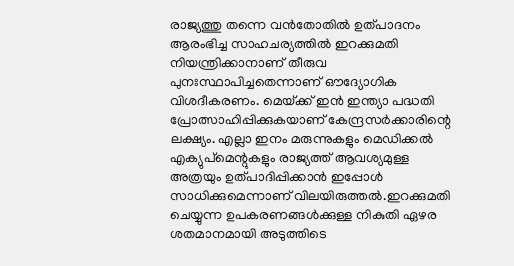രാജ്യത്തു തന്നെ വന്‍തോതില്‍ ഉത്പാദനം ആരംഭിച്ച സാഹചര്യത്തില്‍ ഇറക്കുമതി നിയന്ത്രിക്കാനാണ് തീരുവ പുനഃസ്ഥാപിച്ചതെന്നാണ് ഔദ്യോഗിക വിശദീകരണം. മെയ്‌ക്ക് ഇന്‍ ഇന്ത്യാ പദ്ധതി പ്രോത്സാഹിപ്പിക്കുകയാണ് കേന്ദ്രസര്‍ക്കാരിന്റെ ലക്ഷ്യം. എല്ലാ ഇനം മരുന്നുകളും മെഡിക്കല്‍ എക്യുപ്‌മെന്റുകളും രാജ്യത്ത് ആവശ്യമുള്ള അത്രയും ഉത്പാദിപ്പിക്കാന്‍ ഇപ്പോള്‍ സാധിക്കുമെന്നാണ് വിലയിരുത്തല്‍.ഇറക്കുമതി ചെയ്യുന്ന ഉപകരണങ്ങള്‍ക്കുള്ള നികുതി ഏഴര ശതമാനമായി അടുത്തിടെ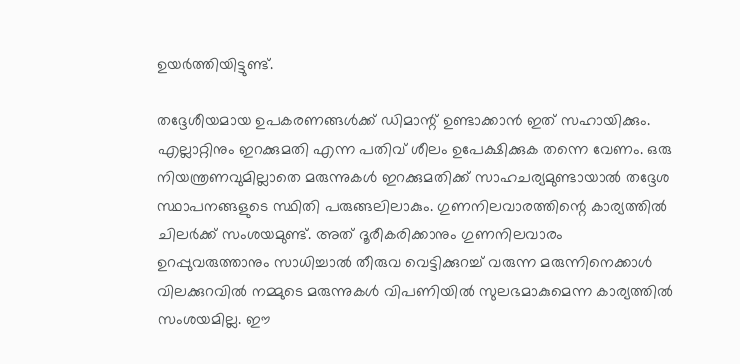ഉയര്‍ത്തിയിട്ടുണ്ട്.

തദ്ദേശീയമായ ഉപകരണങ്ങള്‍ക്ക് ഡിമാന്റ് ഉണ്ടാക്കാന്‍ ഇത് സഹായിക്കും. എല്ലാറ്റിനും ഇറക്കുമതി എന്ന പതിവ് ശീലം ഉപേക്ഷിക്കുക തന്നെ വേണം. ഒരു നിയന്ത്രണവുമില്ലാതെ മരുന്നുകള്‍ ഇറക്കുമതിക്ക് സാഹചര്യമുണ്ടായാല്‍ തദ്ദേശ സ്ഥാപനങ്ങളുടെ സ്ഥിതി പരുങ്ങലിലാകും. ഗുണനിലവാരത്തിന്റെ കാര്യത്തില്‍ ചിലര്‍ക്ക് സംശയമുണ്ട്. അത് ദൂരീകരിക്കാനും ഗുണനിലവാരം ഉറപ്പുവരുത്താനും സാധിച്ചാല്‍ തീരുവ വെട്ടിക്കുറച്ച് വരുന്ന മരുന്നിനെക്കാള്‍ വിലക്കുറവില്‍ നമ്മുടെ മരുന്നുകള്‍ വിപണിയില്‍ സുലഭമാകുമെന്ന കാര്യത്തില്‍ സംശയമില്ല. ഈ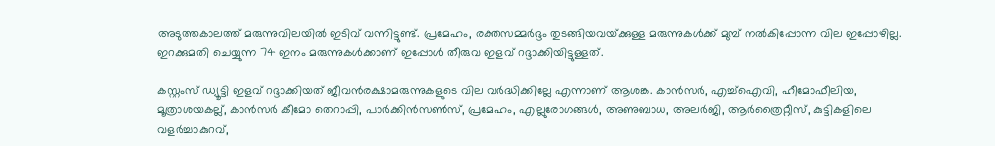അടുത്തകാലത്ത് മരുന്നുവിലയില്‍ ഇടിവ് വന്നിട്ടുണ്ട്. പ്രമേഹം, രക്തസമ്മര്‍ദ്ദം തുടങ്ങിയവയ്‌ക്കുള്ള മരുന്നുകള്‍ക്ക് മുമ്പ് നല്‍കിപ്പോന്ന വില ഇപ്പോഴില്ല. ഇറക്കുമതി ചെയ്യുന്ന 74 ഇനം മരുന്നുകള്‍ക്കാണ് ഇപ്പോള്‍ തീരുവ ഇളവ് റദ്ദാക്കിയിട്ടുള്ളത്.

കസ്റ്റംസ് ഡ്യൂട്ടി ഇളവ് റദ്ദാക്കിയത് ജീവന്‍രക്ഷാമരുന്നുകളുടെ വില വര്‍ദ്ധിക്കില്ലേ എന്നാണ് ആശങ്ക. കാന്‍സര്‍, എച്ച്‌ഐവി, ഹീമോഫീലിയ, മൂത്രാശയകല്ല്, കാന്‍സര്‍ കീമോ തെറാപ്പി, പാര്‍ക്കിന്‍സണ്‍സ്, പ്രമേഹം, എല്ലുരോഗങ്ങള്‍, അണുബാധ, അലര്‍ജി, ആര്‍ത്രൈറ്റീസ്, കുട്ടികളിലെ വളര്‍ച്ചാകുറവ്,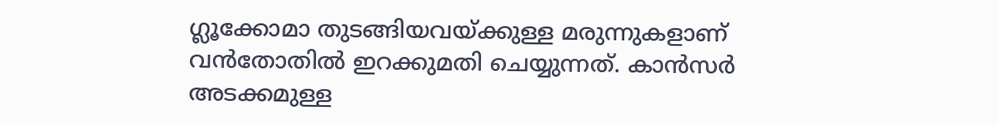ഗ്ലൂക്കോമാ തുടങ്ങിയവയ്‌ക്കുള്ള മരുന്നുകളാണ് വന്‍തോതില്‍ ഇറക്കുമതി ചെയ്യുന്നത്. കാന്‍സര്‍ അടക്കമുള്ള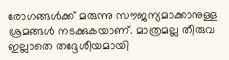രോഗങ്ങള്‍ക്ക് മരുന്നു സൗജന്യമാക്കാനുള്ള ശ്രമങ്ങള്‍ നടക്കുകയാണ്. മാത്രമല്ല തീരുവ ഇല്ലാതെ തദ്ദേശീയമായി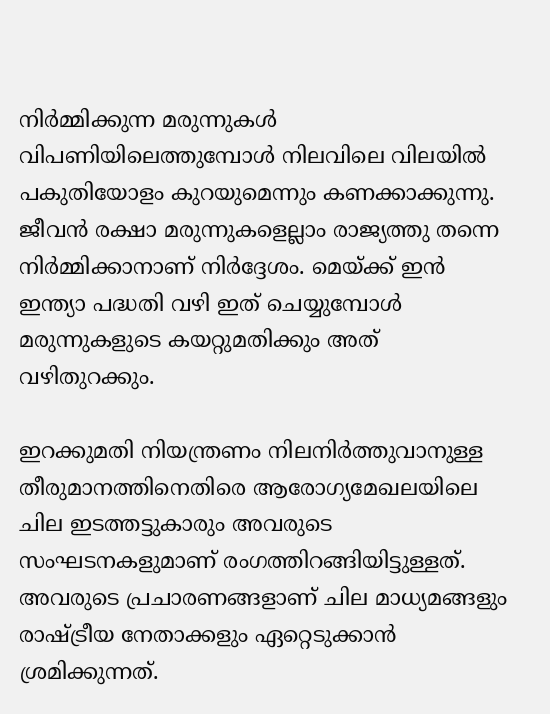നിര്‍മ്മിക്കുന്ന മരുന്നുകള്‍ വിപണിയിലെത്തുമ്പോള്‍ നിലവിലെ വിലയില്‍ പകുതിയോളം കുറയുമെന്നും കണക്കാക്കുന്നു. ജീവന്‍ രക്ഷാ മരുന്നുകളെല്ലാം രാജ്യത്തു തന്നെ നിര്‍മ്മിക്കാനാണ് നിര്‍ദ്ദേശം. മെയ്‌ക്ക് ഇന്‍ ഇന്ത്യാ പദ്ധതി വഴി ഇത് ചെയ്യുമ്പോള്‍ മരുന്നുകളുടെ കയറ്റുമതിക്കും അത് വഴിതുറക്കും.

ഇറക്കുമതി നിയന്ത്രണം നിലനിര്‍ത്തുവാനുള്ള തീരുമാനത്തിനെതിരെ ആരോഗ്യമേഖലയിലെ ചില ഇടത്തട്ടുകാരും അവരുടെ സംഘടനകളുമാണ് രംഗത്തിറങ്ങിയിട്ടുള്ളത്. അവരുടെ പ്രചാരണങ്ങളാണ് ചില മാധ്യമങ്ങളും രാഷ്‌ട്രീയ നേതാക്കളും ഏറ്റെടുക്കാന്‍ ശ്രമിക്കുന്നത്.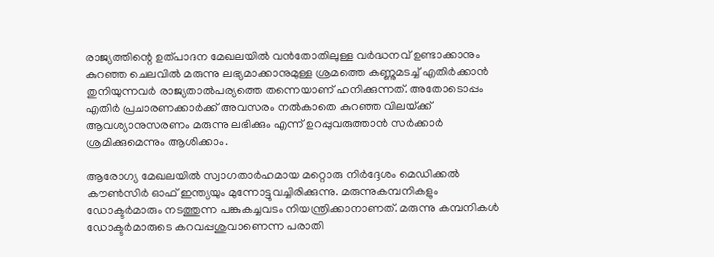രാജ്യത്തിന്റെ ഉത്പാദന മേഖലയില്‍ വന്‍തോതിലുള്ള വര്‍ദ്ധനവ് ഉണ്ടാക്കാനും കുറഞ്ഞ ചെലവില്‍ മരുന്നു ലഭ്യമാക്കാനുമുള്ള ശ്രമത്തെ കണ്ണുമടച്ച് എതിര്‍ക്കാന്‍ തുനിയുന്നവര്‍ രാജ്യതാല്‍പര്യത്തെ തന്നെയാണ് ഹനിക്കുന്നത്. അതോടൊപ്പം എതിര്‍ പ്രചാരണക്കാര്‍ക്ക് അവസരം നല്‍കാതെ കുറഞ്ഞ വിലയ്‌ക്ക് ആവശ്യാനുസരണം മരുന്നു ലഭിക്കും എന്ന് ഉറപ്പുവരുത്താന്‍ സര്‍ക്കാര്‍ ശ്രമിക്കുമെന്നും ആശിക്കാം.

ആരോഗ്യ മേഖലയില്‍ സ്വാഗതാര്‍ഹമായ മറ്റൊരു നിര്‍ദ്ദേശം മെഡിക്കല്‍ കൗണ്‍സിര്‍ ഓഫ് ഇന്ത്യയും മുന്നോട്ടുവച്ചിരിക്കുന്നു. മരുന്നുകമ്പനികളും ഡോക്ടര്‍മാരും നടത്തുന്ന പങ്കുകച്ചവടം നിയന്ത്രിക്കാനാണത്. മരുന്നു കമ്പനികള്‍ ഡോക്ടര്‍മാരുടെ കറവപ്പശുവാണെന്ന പരാതി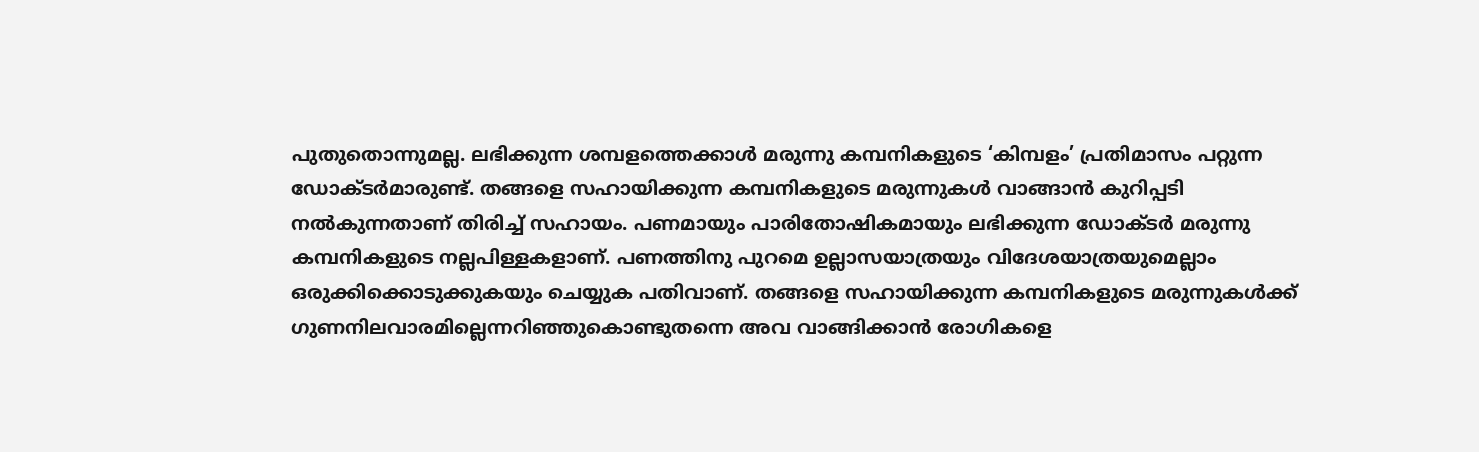പുതുതൊന്നുമല്ല. ലഭിക്കുന്ന ശമ്പളത്തെക്കാള്‍ മരുന്നു കമ്പനികളുടെ ‘കിമ്പളം’ പ്രതിമാസം പറ്റുന്ന ഡോക്ടര്‍മാരുണ്ട്. തങ്ങളെ സഹായിക്കുന്ന കമ്പനികളുടെ മരുന്നുകള്‍ വാങ്ങാന്‍ കുറിപ്പടി നല്‍കുന്നതാണ് തിരിച്ച് സഹായം. പണമായും പാരിതോഷികമായും ലഭിക്കുന്ന ഡോക്ടര്‍ മരുന്നു കമ്പനികളുടെ നല്ലപിള്ളകളാണ്. പണത്തിനു പുറമെ ഉല്ലാസയാത്രയും വിദേശയാത്രയുമെല്ലാം ഒരുക്കിക്കൊടുക്കുകയും ചെയ്യുക പതിവാണ്. തങ്ങളെ സഹായിക്കുന്ന കമ്പനികളുടെ മരുന്നുകള്‍ക്ക് ഗുണനിലവാരമില്ലെന്നറിഞ്ഞുകൊണ്ടുതന്നെ അവ വാങ്ങിക്കാന്‍ രോഗികളെ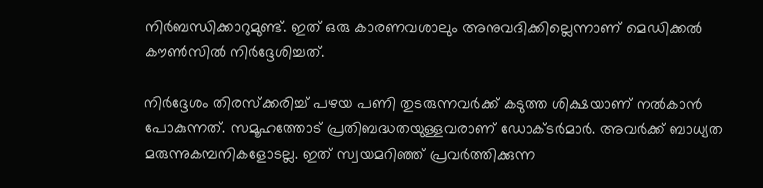നിര്‍ബന്ധിക്കാറുമുണ്ട്. ഇത് ഒരു കാരണവശാലും അനുവദിക്കില്ലെന്നാണ് മെഡിക്കല്‍ കൗണ്‍സില്‍ നിര്‍ദ്ദേശിച്ചത്.

നിര്‍ദ്ദേശം തിരസ്‌ക്കരിച്ച് പഴയ പണി തുടരുന്നവര്‍ക്ക് കടുത്ത ശിക്ഷയാണ് നല്‍കാന്‍ പോകുന്നത്. സമൂഹത്തോട് പ്രതിബദ്ധതയുള്ളവരാണ് ഡോക്ടര്‍മാര്‍. അവര്‍ക്ക് ബാധ്യത മരുന്നുകമ്പനികളോടല്ല. ഇത് സ്വയമറിഞ്ഞ് പ്രവര്‍ത്തിക്കുന്ന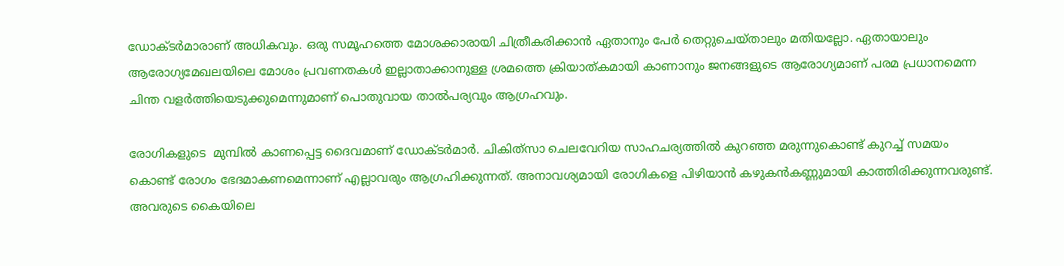ഡോക്ടര്‍മാരാണ് അധികവും. ഒരു സമൂഹത്തെ മോശക്കാരായി ചിത്രീകരിക്കാന്‍ ഏതാനും പേര്‍ തെറ്റുചെയ്താലും മതിയല്ലോ. ഏതായാലും ആരോഗ്യമേഖലയിലെ മോശം പ്രവണതകള്‍ ഇല്ലാതാക്കാനുള്ള ശ്രമത്തെ ക്രിയാത്കമായി കാണാനും ജനങ്ങളുടെ ആരോഗ്യമാണ് പരമ പ്രധാനമെന്ന ചിന്ത വളര്‍ത്തിയെടുക്കുമെന്നുമാണ് പൊതുവായ താല്‍പര്യവും ആഗ്രഹവും.

രോഗികളുടെ  മുമ്പില്‍ കാണപ്പെട്ട ദൈവമാണ് ഡോക്ടര്‍മാര്‍. ചികിത്‌സാ ചെലവേറിയ സാഹചര്യത്തില്‍ കുറഞ്ഞ മരുന്നുകൊണ്ട് കുറച്ച് സമയം കൊണ്ട് രോഗം ഭേദമാകണമെന്നാണ് എല്ലാവരും ആഗ്രഹിക്കുന്നത്. അനാവശ്യമായി രോഗികളെ പിഴിയാന്‍ കഴുകന്‍കണ്ണുമായി കാത്തിരിക്കുന്നവരുണ്ട്. അവരുടെ കൈയിലെ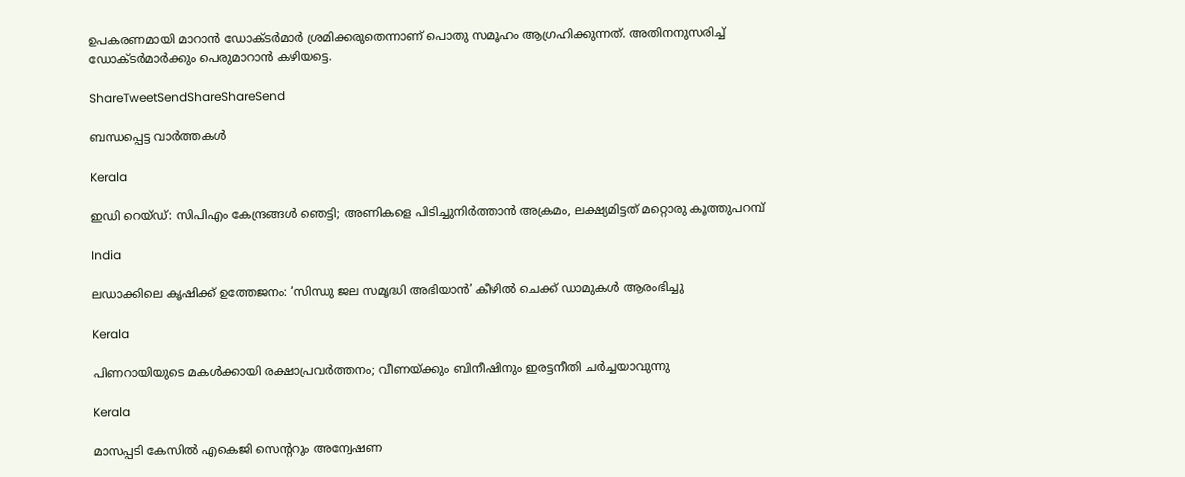ഉപകരണമായി മാറാന്‍ ഡോക്ടര്‍മാര്‍ ശ്രമിക്കരുതെന്നാണ് പൊതു സമൂഹം ആഗ്രഹിക്കുന്നത്. അതിനനുസരിച്ച് ഡോക്ടര്‍മാര്‍ക്കും പെരുമാറാന്‍ കഴിയട്ടെ.

ShareTweetSendShareShareSend

ബന്ധപ്പെട്ട വാര്‍ത്തകള്‍

Kerala

ഇഡി റെയ്ഡ്: സിപിഎം കേന്ദ്രങ്ങള്‍ ഞെട്ടി; അണികളെ പിടിച്ചുനിര്‍ത്താന്‍ അക്രമം, ലക്ഷ്യമിട്ടത് മറ്റൊരു കൂത്തുപറമ്പ്

India

ലഡാക്കിലെ കൃഷിക്ക് ഉത്തേജനം: ‘സിന്ധു ജല സമൃദ്ധി അഭിയാൻ’ കീഴിൽ ചെക്ക് ഡാമുകൾ ആരംഭിച്ചു

Kerala

പിണറായിയുടെ മകള്‍ക്കായി രക്ഷാപ്രവര്‍ത്തനം; വീണയ്‌ക്കും ബിനീഷിനും ഇരട്ടനീതി ചര്‍ച്ചയാവുന്നു

Kerala

മാസപ്പടി കേസില്‍ എകെജി സെന്ററും അന്വേഷണ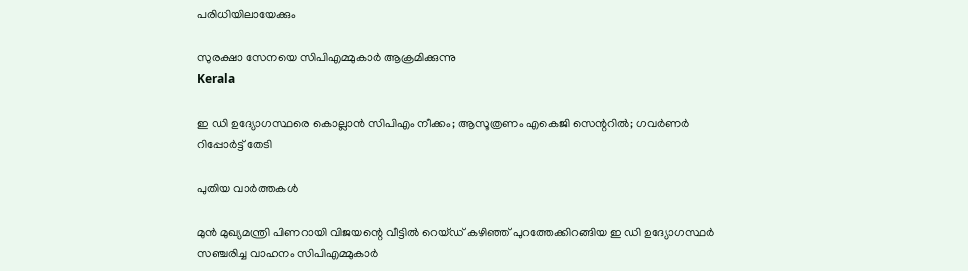പരിധിയിലായേക്കും

സുരക്ഷാ സേനയെ സിപിഎമ്മുകാര്‍ ആക്രമിക്കുന്നു
Kerala

ഇ ഡി ഉദ്യോഗസ്ഥരെ കൊല്ലാന്‍ സിപിഎം നീക്കം; ആസൂത്രണം എകെജി സെന്ററില്‍; ഗവര്‍ണര്‍ റിപ്പോര്‍ട്ട് തേടി

പുതിയ വാര്‍ത്തകള്‍

മുന്‍ മുഖ്യമന്ത്രി പിണറായി വിജയന്റെ വീട്ടില്‍ റെയ്ഡ് കഴിഞ്ഞ് പുറത്തേക്കിറങ്ങിയ ഇ ഡി ഉദ്യോഗസ്ഥര്‍ സഞ്ചരിച്ച വാഹനം സിപിഎമ്മുകാര്‍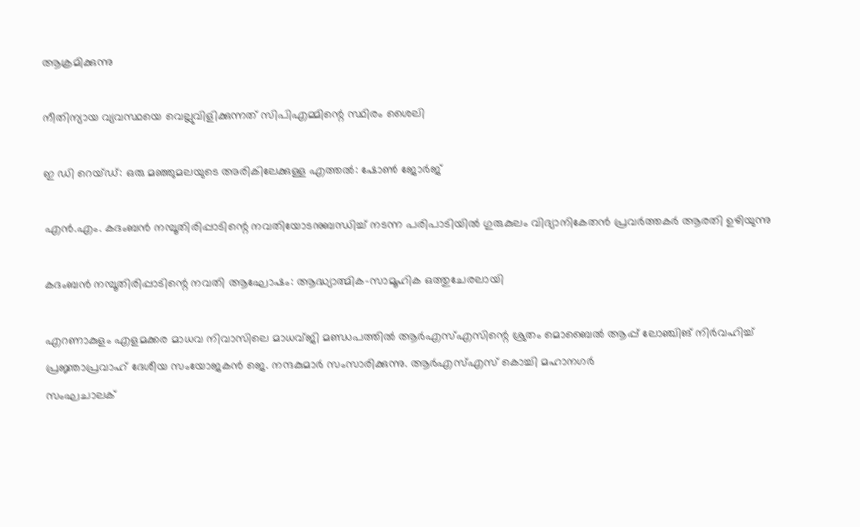ആക്രമിക്കുന്നു

നീതിന്യായ വ്യവസ്ഥയെ വെല്ലുവിളിക്കുന്നത് സിപിഎമ്മിന്റെ സ്ഥിരം ശൈലി

ഇ ഡി റെയ്ഡ്: ഒരു മഞ്ഞുമലയുടെ അരികിലേക്കുള്ള എത്തല്‍: ഷോണ്‍ ജോര്‍ജ്

എന്‍.എം. കദംബന്‍ നമ്പൂതിരിപ്പാടിന്റെ നവതിയോടനുബന്ധിച്ച് നടന്ന പരിപാടിയില്‍ ഗുരുകുലം വിദ്യാനികേതന്‍ പ്രവര്‍ത്തകര്‍ ആരതി ഉഴിയുന്നു

കദംബന്‍ നമ്പൂതിരിപ്പാടിന്റെ നവതി ആഘോഷം: ആദ്ധ്യാത്മിക-സാമൂഹിക ഒത്തുചേരലായി

എറണാകുളം എളമക്കര മാധവ നിവാസിലെ മാധവ്ജി മണ്ഡപത്തില്‍ ആര്‍എസ്എസിന്റെ ശ്രുതം മൊബൈല്‍ ആപ്പ് ലോഞ്ചിങ് നിര്‍വഹിച്ച് പ്രജ്ഞാപ്രവാഹ് ദേശീയ സംയോജകന്‍ ജെ. നന്ദകുമാര്‍ സംസാരിക്കുന്നു. ആര്‍എസ്എസ് കൊച്ചി മഹാനഗര്‍
സംഘചാലക്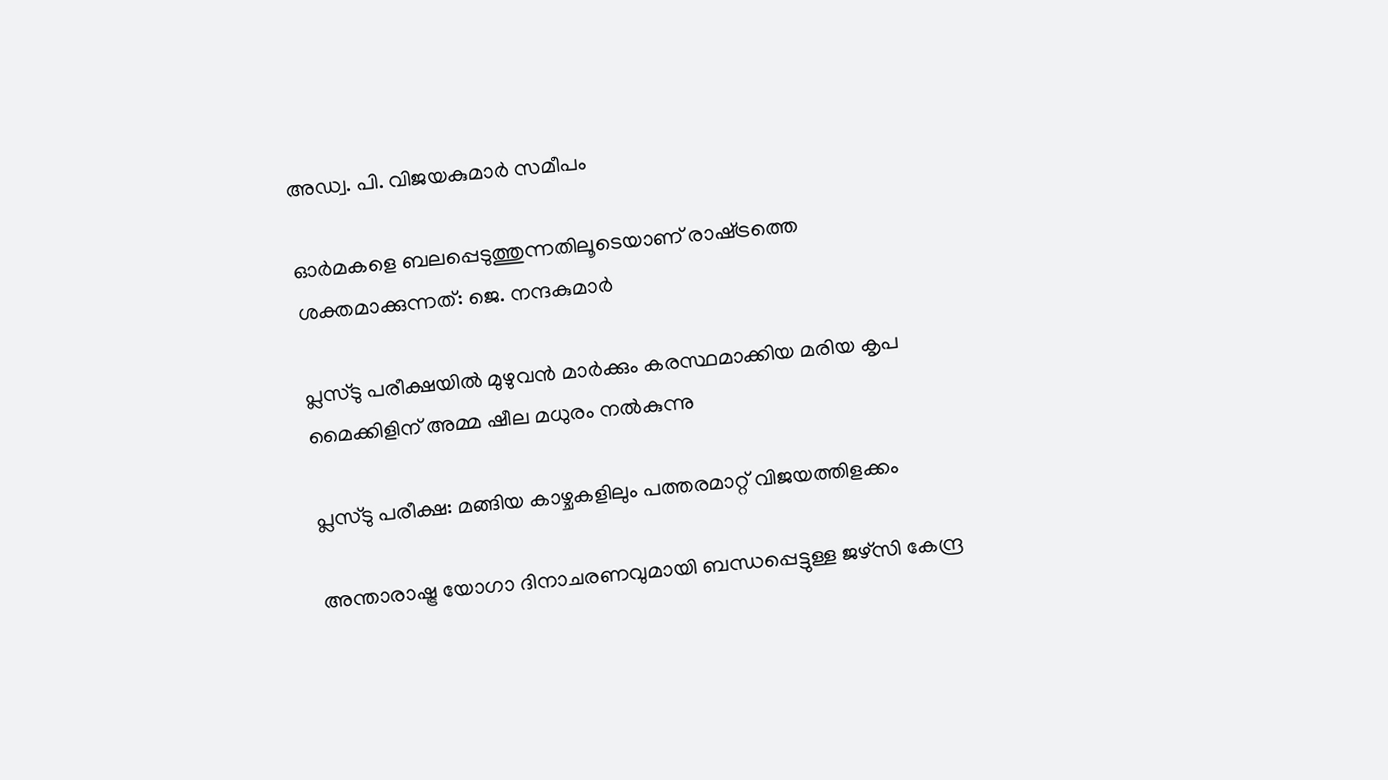അഡ്വ. പി. വിജയകുമാര്‍ സമീപം

ഓര്‍മകളെ ബലപ്പെടുത്തുന്നതിലൂടെയാണ് രാഷ്‌ട്രത്തെ ശക്തമാക്കുന്നത്: ജെ. നന്ദകുമാര്‍

പ്ലസ്ടു പരീക്ഷയില്‍ മുഴുവന്‍ മാര്‍ക്കും കരസ്ഥമാക്കിയ മരിയ കൃപ മൈക്കിളിന് അമ്മ ഷീല മധുരം നല്‍കുന്നു

പ്ലസ്ടു പരീക്ഷ: മങ്ങിയ കാഴ്ചകളിലും പത്തരമാറ്റ് വിജയത്തിളക്കം

അന്താരാഷ്ട്ര യോഗാ ദിനാചരണവുമായി ബന്ധപ്പെട്ടുള്ള ജഴ്‌സി കേന്ദ്ര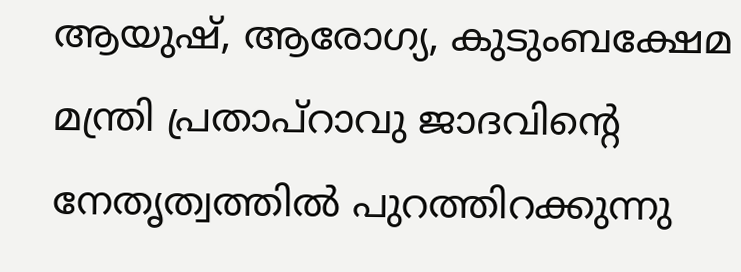ആയുഷ്, ആരോഗ്യ, കുടുംബക്ഷേമ മന്ത്രി പ്രതാപ്റാവു ജാദവിന്റെ നേതൃത്വത്തില്‍ പുറത്തിറക്കുന്നു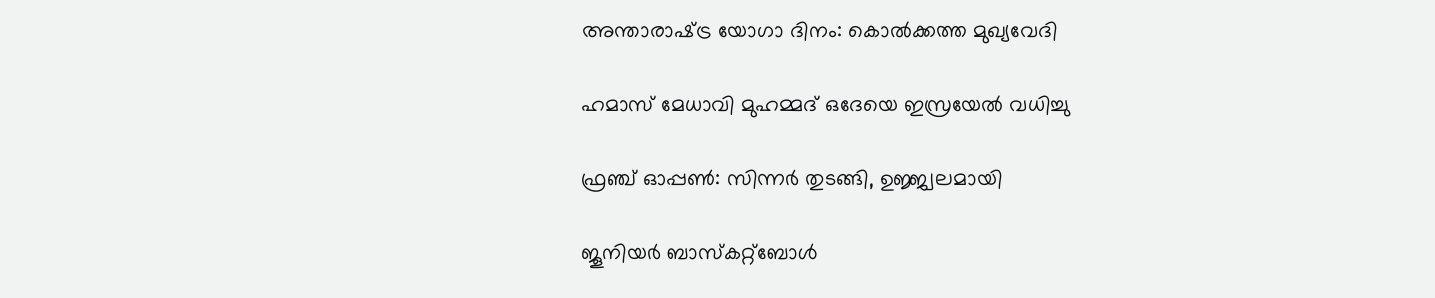അന്താരാഷ്‌ട്ര യോഗാ ദിനം: കൊല്‍ക്കത്ത മുഖ്യവേദി

ഹമാസ് മേധാവി മുഹമ്മദ് ഒദേയെ ഇസ്രയേല്‍ വധിച്ചു

ഫ്രഞ്ച് ഓപ്പണ്‍: സിന്നര്‍ തുടങ്ങി, ഉജ്ജ്വലമായി

ജൂനിയര്‍ ബാസ്‌കറ്റ്‌ബോള്‍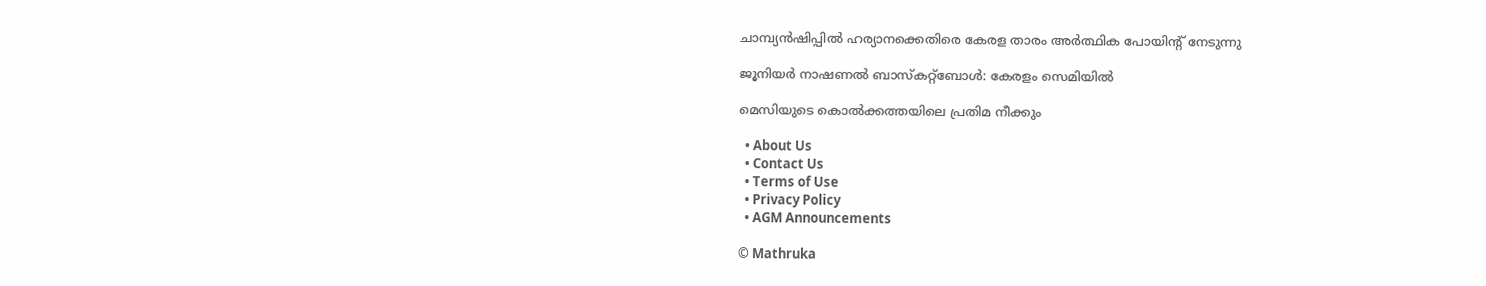ചാമ്പ്യന്‍ഷിപ്പില്‍ ഹര്യാനക്കെതിരെ കേരള താരം അര്‍ത്ഥിക പോയിന്റ് നേടുന്നു

ജൂനിയര്‍ നാഷണല്‍ ബാസ്‌കറ്റ്‌ബോള്‍: കേരളം സെമിയില്‍

മെസിയുടെ കൊല്‍ക്കത്തയിലെ പ്രതിമ നീക്കും

  • About Us
  • Contact Us
  • Terms of Use
  • Privacy Policy
  • AGM Announcements

© Mathruka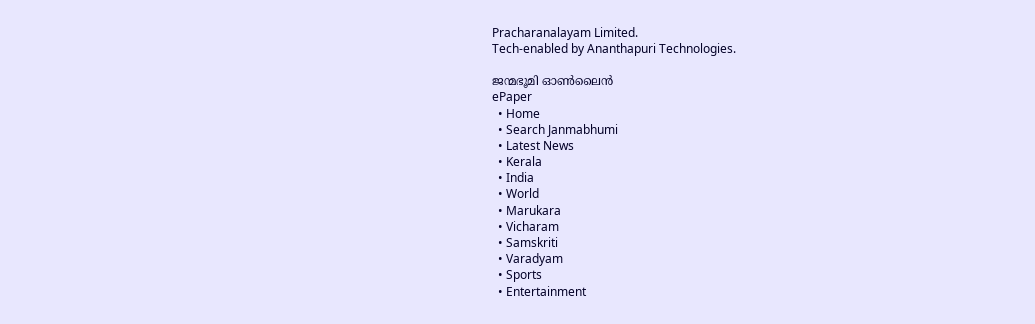Pracharanalayam Limited.
Tech-enabled by Ananthapuri Technologies.

ജന്മഭൂമി ഓണ്‍ലൈന്‍
ePaper
  • Home
  • Search Janmabhumi
  • Latest News
  • Kerala
  • India
  • World
  • Marukara
  • Vicharam
  • Samskriti
  • Varadyam
  • Sports
  • Entertainment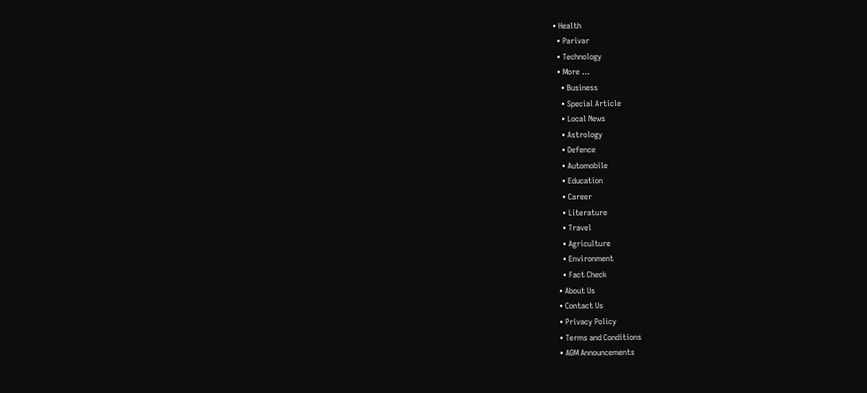• Health
  • Parivar
  • Technology
  • More …
    • Business
    • Special Article
    • Local News
    • Astrology
    • Defence
    • Automobile
    • Education
    • Career
    • Literature
    • Travel
    • Agriculture
    • Environment
    • Fact Check
  • About Us
  • Contact Us
  • Privacy Policy
  • Terms and Conditions
  • AGM Announcements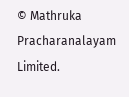© Mathruka Pracharanalayam Limited.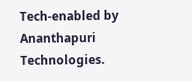Tech-enabled by Ananthapuri Technologies.